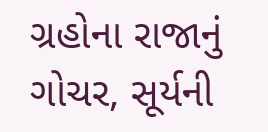ગ્રહોના રાજાનું ગોચર, સૂર્યની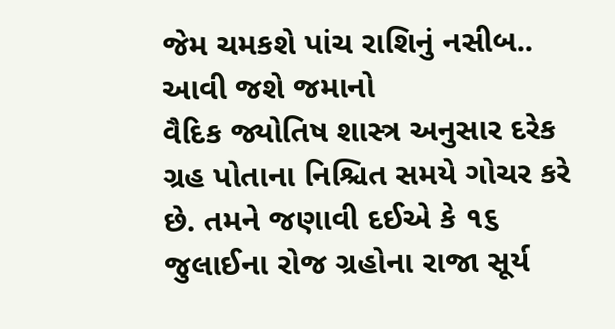જેમ ચમકશે પાંચ રાશિનું નસીબ.. આવી જશે જમાનો
વૈદિક જ્યોતિષ શાસ્ત્ર અનુસાર દરેક ગ્રહ પોતાના નિશ્ચિત સમયે ગોચર કરે છે. તમને જણાવી દઈએ કે ૧૬ જુલાઈના રોજ ગ્રહોના રાજા સૂર્ય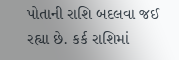પોતાની રાશિ બદલવા જઈ રહ્યા છે. કર્ક રાશિમાં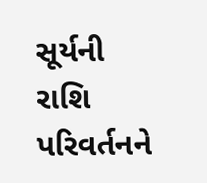સૂર્યની રાશિ પરિવર્તનને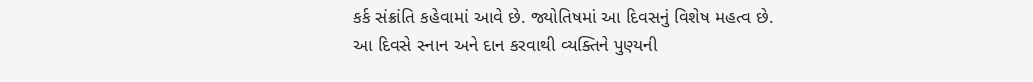કર્ક સંક્રાંતિ કહેવામાં આવે છે. જ્યોતિષમાં આ દિવસનું વિશેષ મહત્વ છે. આ દિવસે સ્નાન અને દાન કરવાથી વ્યક્તિને પુણ્યની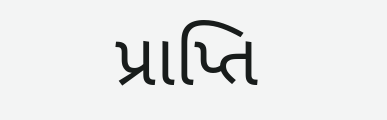પ્રાપ્તિ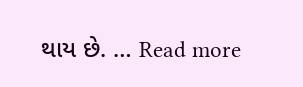થાય છે. … Read more